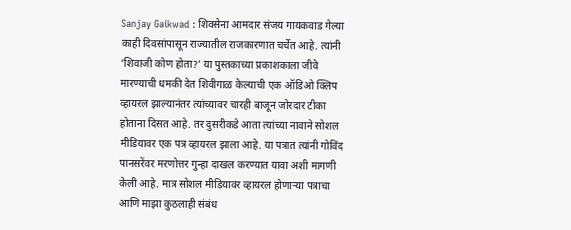Sanjay Gaikwad : शिवसेना आमदार संजय गायकवाड गेल्या काही दिवसांपासून राज्यातील राजकारणात चर्चेत आहे. त्यांनी ‘शिवाजी कोण होता?’ या पुस्तकाच्या प्रकाशकाला जीवे मारण्याची धमकी देत शिवीगाळ केल्याची एक ऑडिओ क्लिप व्हायरल झाल्यानंतर त्यांच्यावर चारही बाजून जोरदार टीका होताना दिसत आहे. तर दुसरीकडे आता त्यांच्या नावाने सोशल मीडियावर एक पत्र व्हायरल झाला आहे. या पत्रात त्यांनी गोविंद पानसरेंवर मरणोत्तर गुन्हा दाखल करण्यात यावा अशी मागणी केली आहे. मात्र सोशल मीडियावर व्हायरल होणाऱ्या पत्राचा आणि माझा कुठलाही संबंध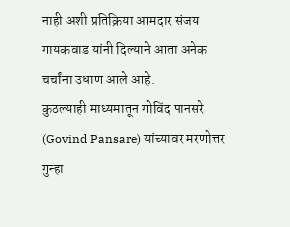नाही अशी प्रतिक्रिया आमदार संजय गायकवाड यांनी दिल्याने आता अनेक चर्चांना उधाण आले आहे.
कुठल्याही माध्यमातून गोविंद पानसरे (Govind Pansare) यांच्यावर मरणोत्तर गुन्हा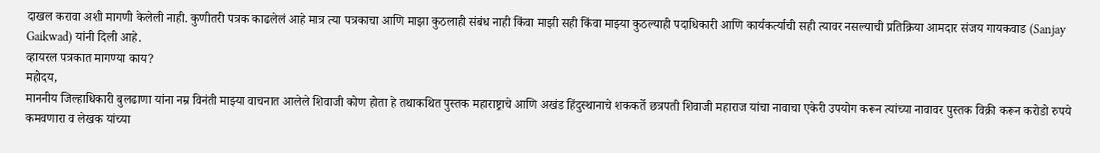दाखल करावा अशी मागणी केलेली नाही. कुणीतरी पत्रक काढलेलं आहे मात्र त्या पत्रकाचा आणि माझा कुठलाही संबंध नाही किंवा माझी सही किंवा माझ्या कुठल्याही पदाधिकारी आणि कार्यकर्त्याची सही त्यावर नसल्याची प्रतिक्रिया आमदार संजय गायकवाड (Sanjay Gaikwad) यांनी दिली आहे.
व्हायरल पत्रकात मागण्या काय?
महोदय,
माननीय जिल्हाधिकारी बुलढाणा यांना नम्र विनंती माझ्या वाचनात आलेले शिवाजी कोण होता हे तथाकथित पुस्तक महाराष्ट्राचे आणि अखंड हिंदुस्थानाचे शककर्ते छत्रपती शिवाजी महाराज यांचा नावाचा एकेरी उपयोग करून त्यांच्या नावावर पुस्तक विक्री करून करोडो रुपये कमवणारा व लेखक यांच्या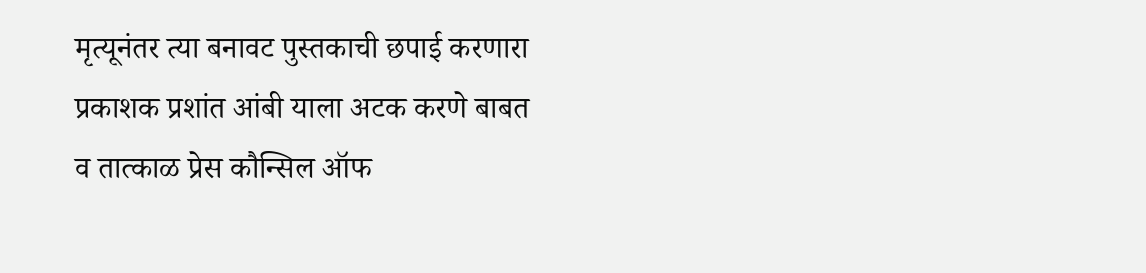मृत्यूनंतर त्या बनावट पुस्तकाची छपाई करणारा प्रकाशक प्रशांत आंबी याला अटक करणे बाबत व तात्काळ प्रेस कौन्सिल ऑफ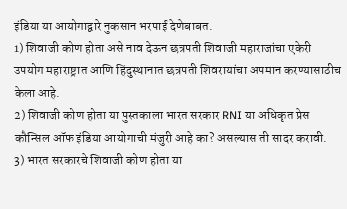इंडिया या आयोगाद्वारे नुकसान भरपाई देणेबाबत.
1) शिवाजी कोण होता असे नाव देऊन छत्रपती शिवाजी महाराजांचा एकेरी उपयोग महाराष्ट्रात आणि हिंदुस्थानात छत्रपती शिवरायांचा अपमान करण्यासाठीच केला आहे.
2) शिवाजी कोण होता या पुस्तकाला भारत सरकार RNI या अधिकृत प्रेस कौन्सिल ऑफ इंडिया आयोगाची मंजुरी आहे का? असल्यास ती सादर करावी.
3) भारत सरकारचे शिवाजी कोण होता या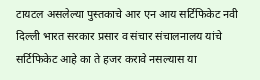टायटल असलेल्या पुस्तकाचे आर एन आय सर्टिफिकेट नवी दिल्ली भारत सरकार प्रसार व संचार संचालनालय यांचे सर्टिफिकेट आहे का ते हजर करावे नसल्यास या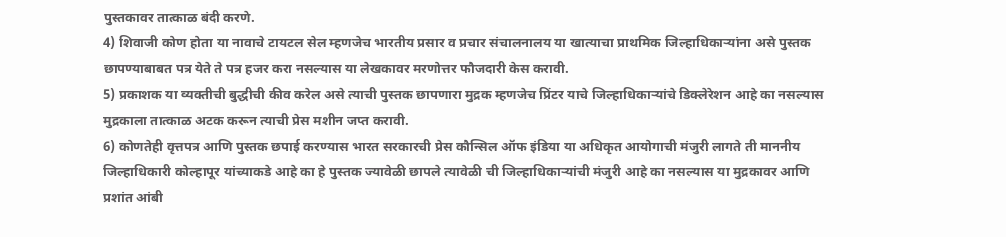पुस्तकावर तात्काळ बंदी करणे.
4) शिवाजी कोण होता या नावाचे टायटल सेल म्हणजेच भारतीय प्रसार व प्रचार संचालनालय या खात्याचा प्राथमिक जिल्हाधिकाऱ्यांना असे पुस्तक छापण्याबाबत पत्र येते ते पत्र हजर करा नसल्यास या लेखकावर मरणोत्तर फौजदारी केस करावी.
5) प्रकाशक या व्यक्तीची बुद्धीची कीव करेल असे त्याची पुस्तक छापणारा मुद्रक म्हणजेच प्रिंटर याचे जिल्हाधिकाऱ्यांचे डिक्लेरेशन आहे का नसल्यास मुद्रकाला तात्काळ अटक करून त्याची प्रेस मशीन जप्त करावी.
6) कोणतेही वृत्तपत्र आणि पुस्तक छपाई करण्यास भारत सरकारची प्रेस कौन्सिल ऑफ इंडिया या अधिकृत आयोगाची मंजुरी लागते ती माननीय जिल्हाधिकारी कोल्हापूर यांच्याकडे आहे का हे पुस्तक ज्यावेळी छापले त्यावेळी ची जिल्हाधिकाऱ्यांची मंजुरी आहे का नसल्यास या मुद्रकावर आणि प्रशांत आंबी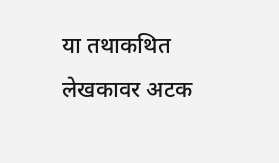या तथाकथित लेखकावर अटक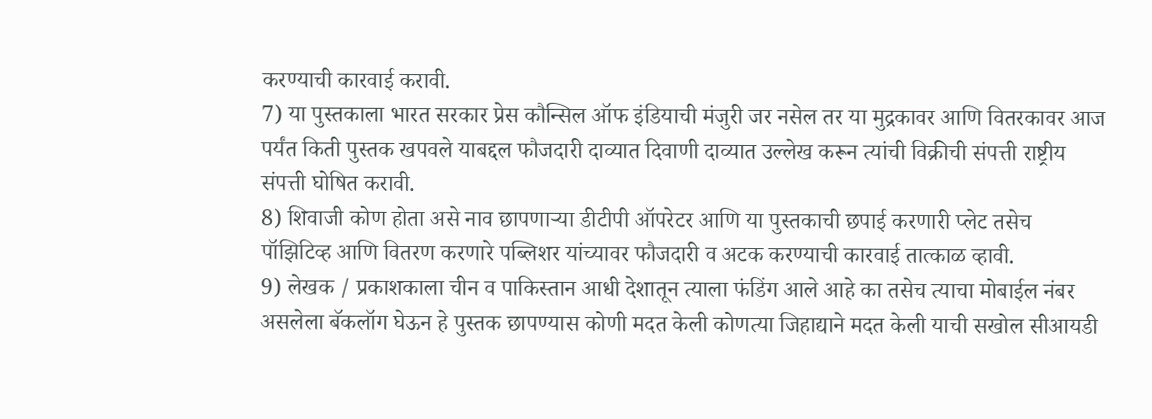करण्याची कारवाई करावी.
7) या पुस्तकाला भारत सरकार प्रेस कौन्सिल ऑफ इंडियाची मंजुरी जर नसेल तर या मुद्रकावर आणि वितरकावर आज पर्यंत किती पुस्तक खपवले याबद्दल फौजदारी दाव्यात दिवाणी दाव्यात उल्लेख करून त्यांची विक्रीची संपत्ती राष्ट्रीय संपत्ती घोषित करावी.
8) शिवाजी कोण होता असे नाव छापणाऱ्या डीटीपी ऑपरेटर आणि या पुस्तकाची छपाई करणारी प्लेट तसेच पॉझिटिव्ह आणि वितरण करणारे पब्लिशर यांच्यावर फौजदारी व अटक करण्याची कारवाई तात्काळ व्हावी.
9) लेखक / प्रकाशकाला चीन व पाकिस्तान आधी देशातून त्याला फंडिंग आले आहे का तसेच त्याचा मोबाईल नंबर असलेला बॅकलॉग घेऊन हे पुस्तक छापण्यास कोणी मदत केली कोणत्या जिहाद्याने मदत केली याची सखोल सीआयडी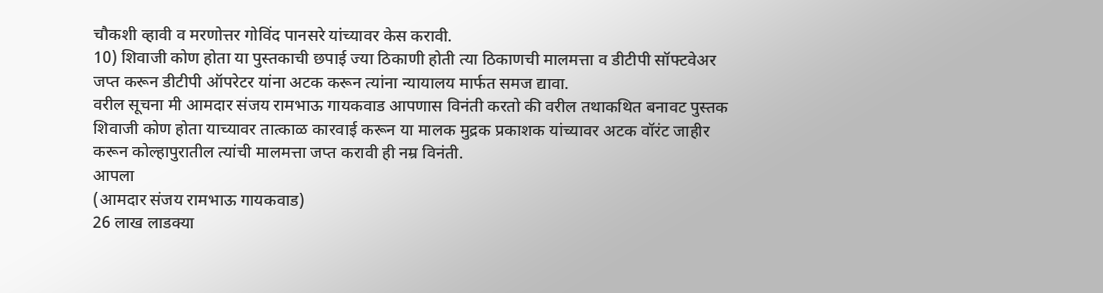चौकशी व्हावी व मरणोत्तर गोविंद पानसरे यांच्यावर केस करावी.
10) शिवाजी कोण होता या पुस्तकाची छपाई ज्या ठिकाणी होती त्या ठिकाणची मालमत्ता व डीटीपी सॉफ्टवेअर जप्त करून डीटीपी ऑपरेटर यांना अटक करून त्यांना न्यायालय मार्फत समज द्यावा.
वरील सूचना मी आमदार संजय रामभाऊ गायकवाड आपणास विनंती करतो की वरील तथाकथित बनावट पुस्तक शिवाजी कोण होता याच्यावर तात्काळ कारवाई करून या मालक मुद्रक प्रकाशक यांच्यावर अटक वॉरंट जाहीर करून कोल्हापुरातील त्यांची मालमत्ता जप्त करावी ही नम्र विनंती.
आपला
(आमदार संजय रामभाऊ गायकवाड)
26 लाख लाडक्या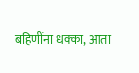बहिणींना धक्का, आता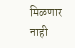मिळणार नाही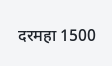दरमहा 1500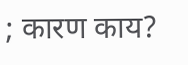; कारण काय?